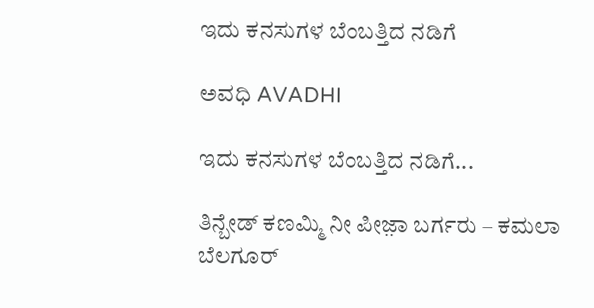ಇದು ಕನಸುಗಳ ಬೆಂಬತ್ತಿದ ನಡಿಗೆ‍

ಅವಧಿ AVADHI

ಇದು ಕನಸುಗಳ ಬೆಂಬತ್ತಿದ ನಡಿಗೆ...

ತಿನ್ಬೇಡ್ ಕಣಮ್ಮಿ ನೀ ಪೀಜ಼ಾ ಬರ್ಗರು – ಕಮಲಾ ಬೆಲಗೂರ್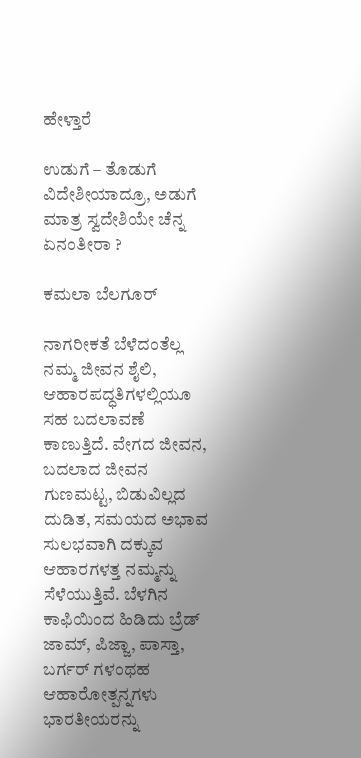ಹೇಳ್ತಾರೆ

ಉಡುಗೆ – ತೊಡುಗೆ ವಿದೇಶೀಯಾದ್ರೂ, ಅಡುಗೆ ಮಾತ್ರ ಸ್ವದೇಶಿಯೇ ಚೆನ್ನ ಏನಂತೀರಾ ?

ಕಮಲಾ ಬೆಲಗೂರ್

ನಾಗರೀಕತೆ ಬೆಳೆದಂತೆಲ್ಲ ನಮ್ಮ ಜೀವನ ಶೈಲಿ, ಆಹಾರಪದ್ಧತಿಗಳಲ್ಲಿಯೂ ಸಹ ಬದಲಾವಣೆ ಕಾಣುತ್ತಿದೆ. ವೇಗದ ಜೀವನ, ಬದಲಾದ ಜೀವನ ಗುಣಮಟ್ಟ, ಬಿಡುವಿಲ್ಲದ ದುಡಿತ, ಸಮಯದ ಅಭಾವ ಸುಲಭವಾಗಿ ದಕ್ಕುವ ಆಹಾರಗಳತ್ತ ನಮ್ಮನ್ನು ಸೆಳೆಯುತ್ತಿವೆ. ಬೆಳಗಿನ ಕಾಫಿಯಿಂದ ಹಿಡಿದು ಬ್ರೆಡ್ ಜಾಮ್, ಪಿಜ್ಜಾ, ಪಾಸ್ತಾ, ಬರ್ಗರ್ ಗಳಂಥಹ ಆಹಾರೋತ್ಪನ್ನಗಳು ಭಾರತೀಯರನ್ನು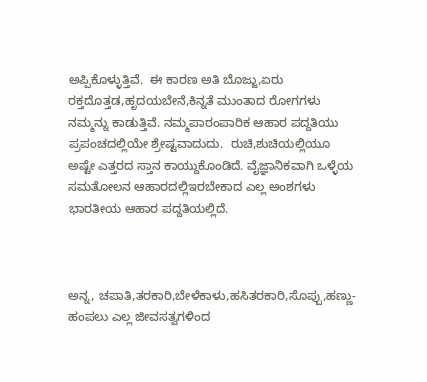ಅಪ್ಪಿಕೊಳ್ಳುತ್ತಿವೆ.  ಈ ಕಾರಣ ಅತಿ ಬೊಜ್ಜು,ಏರು ರಕ್ತದೊತ್ತಡ,ಹೃದಯಬೇನೆ,ಕಿನ್ನತೆ ಮುಂತಾದ ರೋಗಗಳು ನಮ್ಮನ್ನು ಕಾಡುತ್ತಿವೆ. ನಮ್ಮಪಾರಂಪಾರಿಕ ಆಹಾರ ಪದ್ದತಿಯು ಪ್ರಪಂಚದಲ್ಲಿಯೇ ಶ್ರೇಷ್ಟವಾದುದು.  ರುಚಿ,ಶುಚಿಯಲ್ಲಿಯೂ ಅಷ್ಟೇ ಎತ್ತರದ ಸ್ತಾನ ಕಾಯ್ದುಕೊಂಡಿದೆ. ವೈಜ್ಞಾನಿಕವಾಗಿ ಒಳ್ಳೆಯ ಸಮತೋಲನ ಆಹಾರದಲ್ಲಿಇರಬೇಕಾದ ಎಲ್ಲ ಅಂಶಗಳು ಭಾರತೀಯ ಆಹಾರ ಪದ್ದತಿಯಲ್ಲಿದೆ.



ಅನ್ನ, ಚಪಾತಿ,ತರಕಾರಿ,ಬೇಳೆಕಾಳು,ಹಸಿತರಕಾರಿ,ಸೊಪ್ಪು,ಹಣ್ಣು-ಹಂಪಲು ಎಲ್ಲ ಜೀವಸತ್ವಗಳಿಂದ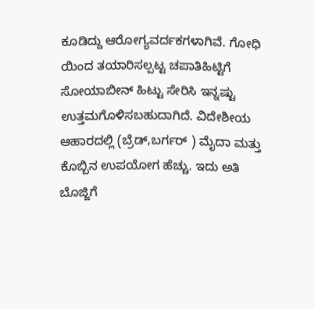ಕೂಡಿದ್ದು ಆರೋಗ್ಯವರ್ದಕಗಳಾಗಿವೆ. ಗೋಧಿ ಯಿಂದ ತಯಾರಿಸಲ್ಪಟ್ಟ ಚಪಾತಿಹಿಟ್ಟಿಗೆ ಸೋಯಾಬೀನ್ ಹಿಟ್ಟು ಸೇರಿಸಿ ಇನ್ನಷ್ಟು ಉತ್ತಮಗೊಳಿಸಬಹುದಾಗಿದೆ. ವಿದೇಶೀಯ ಆಹಾರದಲ್ಲಿ (ಬ್ರೆಡ್,ಬರ್ಗರ್ ) ಮೈದಾ ಮತ್ತು ಕೊಬ್ಬಿನ ಉಪಯೋಗ ಹೆಚ್ಚು. ಇದು ಅತಿ ಬೊಜ್ಜಿಗೆ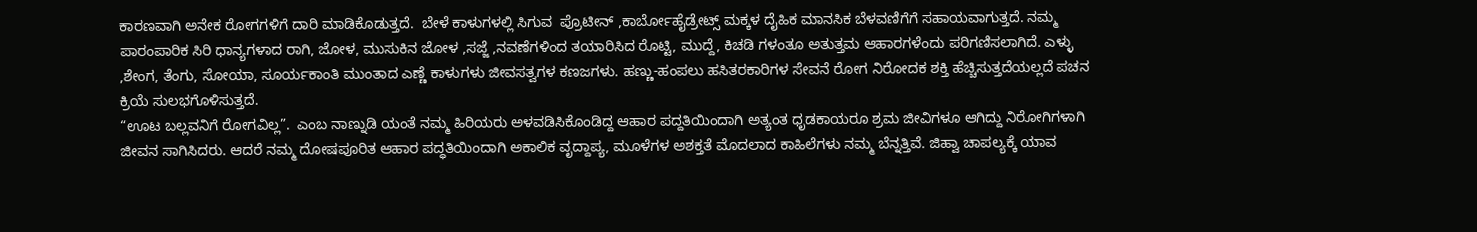ಕಾರಣವಾಗಿ ಅನೇಕ ರೋಗಗಳಿಗೆ ದಾರಿ ಮಾಡಿಕೊಡುತ್ತದೆ.  ಬೇಳೆ ಕಾಳುಗಳಲ್ಲಿ ಸಿಗುವ  ಪ್ರೊಟೀನ್ ,ಕಾರ್ಬೋಹೈಡ್ರೇಟ್ಸ್ ಮಕ್ಕಳ ದೈಹಿಕ ಮಾನಸಿಕ ಬೆಳವಣಿಗೆಗೆ ಸಹಾಯವಾಗುತ್ತದೆ. ನಮ್ಮ ಪಾರಂಪಾರಿಕ ಸಿರಿ ಧಾನ್ಯಗಳಾದ ರಾಗಿ, ಜೋಳ, ಮುಸುಕಿನ ಜೋಳ ,ಸಜ್ಜೆ ,ನವಣೆಗಳಿಂದ ತಯಾರಿಸಿದ ರೊಟ್ಟಿ, ಮುದ್ದೆ, ಕಿಚಡಿ ಗಳಂತೂ ಅತುತ್ತಮ ಆಹಾರಗಳೆಂದು ಪರಿಗಣಿಸಲಾಗಿದೆ. ಎಳ್ಳು ,ಶೇಂಗ, ತೆಂಗು, ಸೋಯಾ, ಸೂರ್ಯಕಾಂತಿ ಮುಂತಾದ ಎಣ್ಣೆ ಕಾಳುಗಳು ಜೀವಸತ್ವಗಳ ಕಣಜಗಳು. ಹಣ್ಣು-ಹಂಪಲು ಹಸಿತರಕಾರಿಗಳ ಸೇವನೆ ರೋಗ ನಿರೋದಕ ಶಕ್ತಿ ಹೆಚ್ಚಿಸುತ್ತದೆಯಲ್ಲದೆ ಪಚನ ಕ್ರಿಯೆ ಸುಲಭಗೊಳಿಸುತ್ತದೆ.
“ಊಟ ಬಲ್ಲವನಿಗೆ ರೋಗವಿಲ್ಲ”.  ಎಂಬ ನಾಣ್ನುಡಿ ಯಂತೆ ನಮ್ಮ ಹಿರಿಯರು ಅಳವಡಿಸಿಕೊಂಡಿದ್ದ ಆಹಾರ ಪದ್ದತಿಯಿಂದಾಗಿ ಅತ್ಯಂತ ಧೃಡಕಾಯರೂ ಶ್ರಮ ಜೀವಿಗಳೂ ಆಗಿದ್ದು ನಿರೋಗಿಗಳಾಗಿ  ಜೀವನ ಸಾಗಿಸಿದರು. ಆದರೆ ನಮ್ಮ ದೋಷಪೂರಿತ ಆಹಾರ ಪದ್ಧತಿಯಿಂದಾಗಿ ಅಕಾಲಿಕ ವೃದ್ದಾಪ್ಯ, ಮೂಳೆಗಳ ಅಶಕ್ತತೆ ಮೊದಲಾದ ಕಾಹಿಲೆಗಳು ನಮ್ಮ ಬೆನ್ನತ್ತಿವೆ. ಜಿಹ್ವಾ ಚಾಪಲ್ಯಕ್ಕೆ ಯಾವ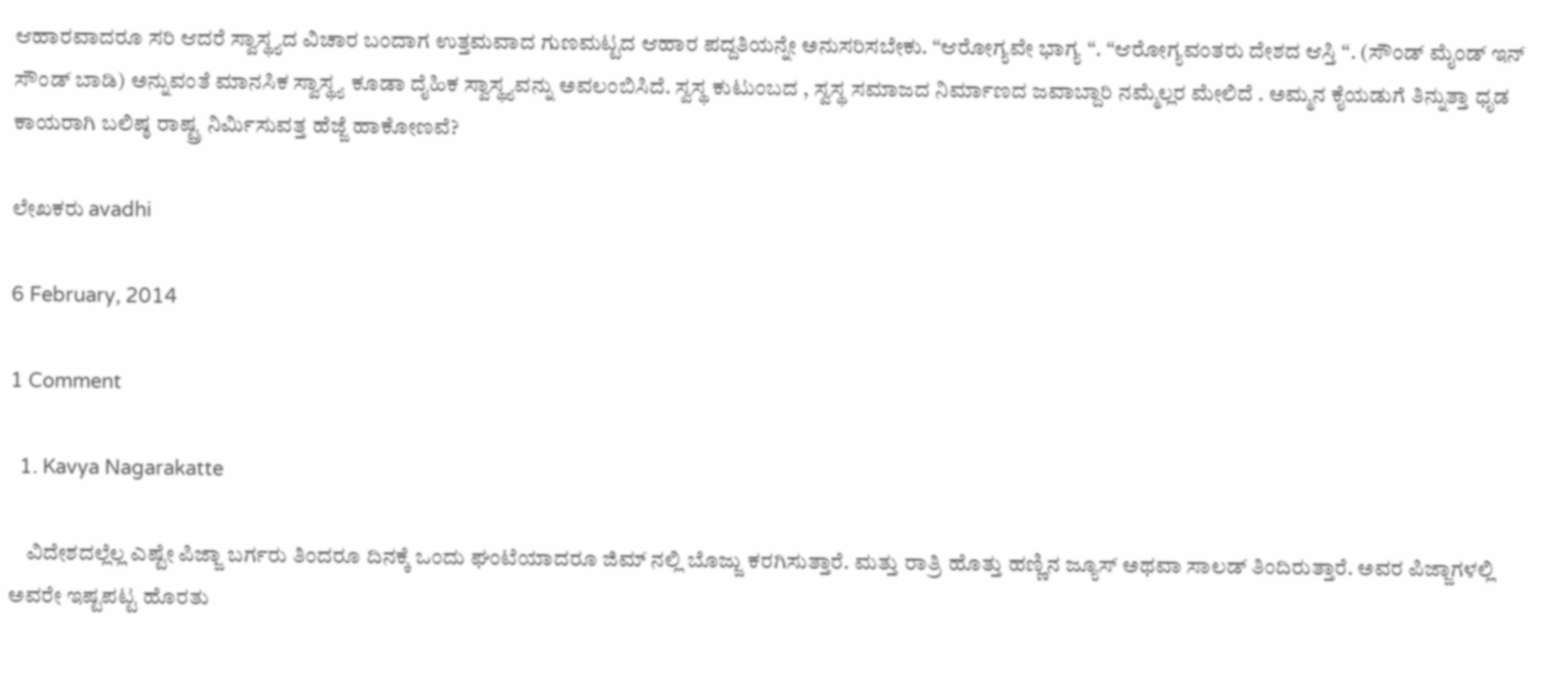ಆಹಾರವಾದರೂ ಸರಿ ಆದರೆ ಸ್ವಾಸ್ಥ್ಯದ ವಿಚಾರ ಬಂದಾಗ ಉತ್ತಮವಾದ ಗುಣಮಟ್ಟದ ಆಹಾರ ಪದ್ದತಿಯನ್ನೇ ಅನುಸರಿಸಬೇಕು. “ಆರೋಗ್ಯವೇ ಭಾಗ್ಯ “. “ಆರೋಗ್ಯವಂತರು ದೇಶದ ಆಸ್ತಿ “. (ಸೌಂಡ್ ಮೈಂಡ್ ಇನ್ ಸೌಂಡ್ ಬಾಡಿ) ಅನ್ನುವಂತೆ ಮಾನಸಿಕ ಸ್ವಾಸ್ಥ್ಯ ಕೂಡಾ ದೈಹಿಕ ಸ್ವಾಸ್ಥ್ಯವನ್ನು ಅವಲಂಬಿಸಿದೆ. ಸ್ವಸ್ಥ ಕುಟುಂಬದ , ಸ್ವಸ್ಥ ಸಮಾಜದ ನಿರ್ಮಾಣದ ಜವಾಬ್ದಾರಿ ನಮ್ಮೆಲ್ಲರ ಮೇಲಿದೆ . ಅಮ್ಮನ ಕೈಯಡುಗೆ ತಿನ್ನುತ್ತಾ ಧೃಡ ಕಾಯರಾಗಿ ಬಲಿಷ್ಠ ರಾಷ್ಟ್ರ ನಿರ್ಮಿಸುವತ್ತ ಹೆಜ್ಜೆ ಹಾಕೋಣವೆ?

ಲೇಖಕರು avadhi

6 February, 2014

1 Comment

  1. Kavya Nagarakatte

    ವಿದೇಶದಲ್ಲೆಲ್ಲ ಎಷ್ಟೇ ಪಿಜ್ಜಾ ಬರ್ಗರು ತಿಂದರೂ ದಿನಕ್ಕೆ ಒಂದು ಘಂಟೆಯಾದರೂ ಜಿಮ್ ನಲ್ಲಿ ಬೊಜ್ಜು ಕರಗಿಸುತ್ತಾರೆ. ಮತ್ತು ರಾತ್ರಿ ಹೊತ್ತು ಹಣ್ಣಿನ ಜ್ಯೂಸ್ ಅಥವಾ ಸಾಲಡ್ ತಿಂದಿರುತ್ತಾರೆ. ಅವರ ಪಿಜ್ಜಾಗಳಲ್ಲಿ ಅವರೇ ಇಷ್ಟಪಟ್ಟ ಹೊರತು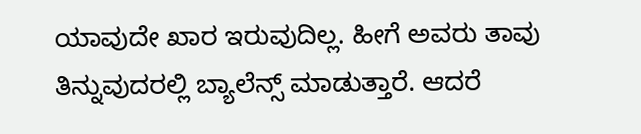ಯಾವುದೇ ಖಾರ ಇರುವುದಿಲ್ಲ. ಹೀಗೆ ಅವರು ತಾವು ತಿನ್ನುವುದರಲ್ಲಿ ಬ್ಯಾಲೆನ್ಸ್ ಮಾಡುತ್ತಾರೆ. ಆದರೆ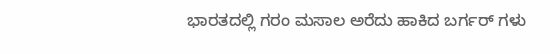ಭಾರತದಲ್ಲಿ ಗರಂ ಮಸಾಲ ಅರೆದು ಹಾಕಿದ ಬರ್ಗರ್ ಗಳು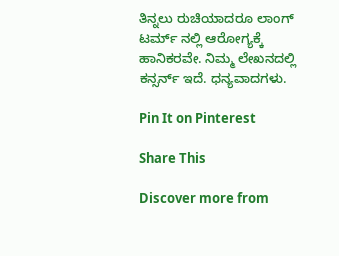ತಿನ್ನಲು ರುಚಿಯಾದರೂ ಲಾಂಗ್ ಟರ್ಮ್ ನಲ್ಲಿ ಆರೋಗ್ಯಕ್ಕೆ ಹಾನಿಕರವೇ. ನಿಮ್ಮ ಲೇಖನದಲ್ಲಿ ಕನ್ಸರ್ನ್ ಇದೆ. ಧನ್ಯವಾದಗಳು.

Pin It on Pinterest

Share This

Discover more from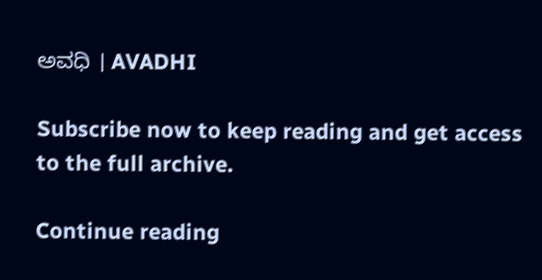ಅವಧಿ । AVADHI

Subscribe now to keep reading and get access to the full archive.

Continue reading